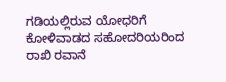ಗಡಿಯಲ್ಲಿರುವ ಯೋಧರಿಗೆ ಕೋಳಿವಾಡದ ಸಹೋದರಿಯರಿಂದ ರಾಖಿ ರವಾನೆ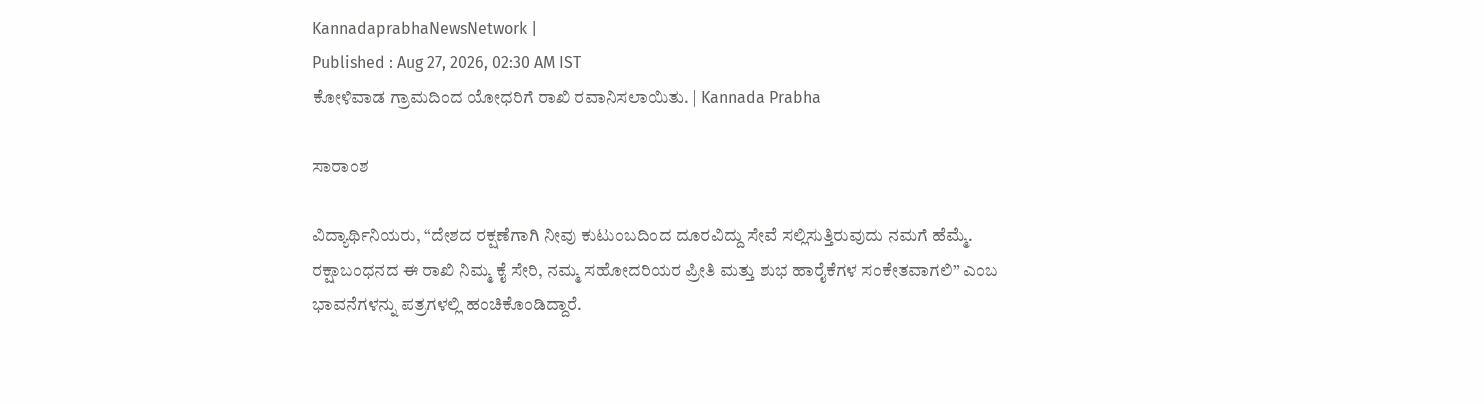KannadaprabhaNewsNetwork |
Published : Aug 27, 2026, 02:30 AM IST
ಕೋಳಿವಾಡ ಗ್ರಾಮದಿಂದ ಯೋಧರಿಗೆ ರಾಖಿ ರವಾನಿಸಲಾಯಿತು. | Kannada Prabha

ಸಾರಾಂಶ

ವಿದ್ಯಾರ್ಥಿನಿಯರು, “ದೇಶದ ರಕ್ಷಣೆಗಾಗಿ ನೀವು ಕುಟುಂಬದಿಂದ ದೂರವಿದ್ದು ಸೇವೆ ಸಲ್ಲಿಸುತ್ತಿರುವುದು ನಮಗೆ ಹೆಮ್ಮೆ. ರಕ್ಷಾಬಂಧನದ ಈ ರಾಖಿ ನಿಮ್ಮ ಕೈ ಸೇರಿ, ನಮ್ಮ ಸಹೋದರಿಯರ ಪ್ರೀತಿ ಮತ್ತು ಶುಭ ಹಾರೈಕೆಗಳ ಸಂಕೇತವಾಗಲಿ” ಎಂಬ ಭಾವನೆಗಳನ್ನು ಪತ್ರಗಳಲ್ಲಿ ಹಂಚಿಕೊಂಡಿದ್ದಾರೆ.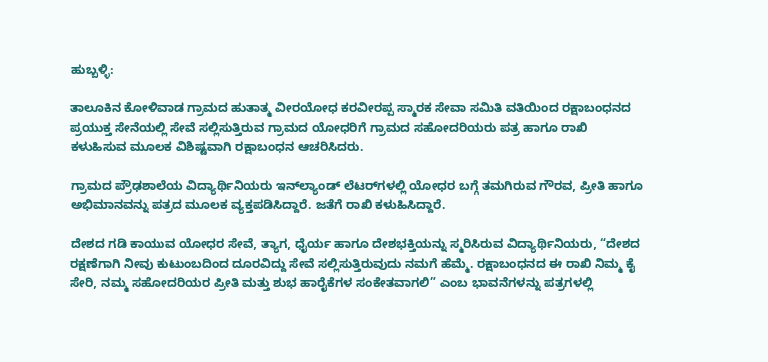ಹುಬ್ಬಳ್ಳಿ:

ತಾಲೂಕಿನ ಕೋಳಿವಾಡ ಗ್ರಾಮದ ಹುತಾತ್ಮ ವೀರಯೋಧ ಕರವೀರಪ್ಪ ಸ್ಮಾರಕ ಸೇವಾ ಸಮಿತಿ ವತಿಯಿಂದ ರಕ್ಷಾಬಂಧನದ ಪ್ರಯುಕ್ತ ಸೇನೆಯಲ್ಲಿ ಸೇವೆ ಸಲ್ಲಿಸುತ್ತಿರುವ ಗ್ರಾಮದ ಯೋಧರಿಗೆ ಗ್ರಾಮದ ಸಹೋದರಿಯರು ಪತ್ರ ಹಾಗೂ ರಾಖಿ ಕಳುಹಿಸುವ ಮೂಲಕ ವಿಶಿಷ್ಟವಾಗಿ ರಕ್ಷಾಬಂಧನ ಆಚರಿಸಿದರು.

ಗ್ರಾಮದ ಪ್ರೌಢಶಾಲೆಯ ವಿದ್ಯಾರ್ಥಿನಿಯರು ಇನ್‌ಲ್ಯಾಂಡ್ ಲೆಟರ್‌ಗಳಲ್ಲಿ ಯೋಧರ ಬಗ್ಗೆ ತಮಗಿರುವ ಗೌರವ, ಪ್ರೀತಿ ಹಾಗೂ ಅಭಿಮಾನವನ್ನು ಪತ್ರದ ಮೂಲಕ ವ್ಯಕ್ತಪಡಿಸಿದ್ದಾರೆ. ಜತೆಗೆ ರಾಖಿ ಕಳುಹಿಸಿದ್ದಾರೆ.

ದೇಶದ ಗಡಿ ಕಾಯುವ ಯೋಧರ ಸೇವೆ, ತ್ಯಾಗ, ಧೈರ್ಯ ಹಾಗೂ ದೇಶಭಕ್ತಿಯನ್ನು ಸ್ಮರಿಸಿರುವ ವಿದ್ಯಾರ್ಥಿನಿಯರು, “ದೇಶದ ರಕ್ಷಣೆಗಾಗಿ ನೀವು ಕುಟುಂಬದಿಂದ ದೂರವಿದ್ದು ಸೇವೆ ಸಲ್ಲಿಸುತ್ತಿರುವುದು ನಮಗೆ ಹೆಮ್ಮೆ. ರಕ್ಷಾಬಂಧನದ ಈ ರಾಖಿ ನಿಮ್ಮ ಕೈ ಸೇರಿ, ನಮ್ಮ ಸಹೋದರಿಯರ ಪ್ರೀತಿ ಮತ್ತು ಶುಭ ಹಾರೈಕೆಗಳ ಸಂಕೇತವಾಗಲಿ” ಎಂಬ ಭಾವನೆಗಳನ್ನು ಪತ್ರಗಳಲ್ಲಿ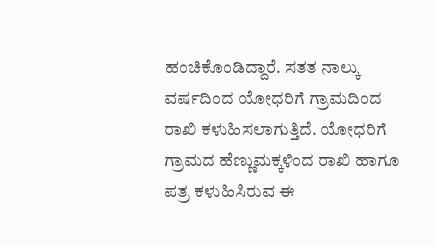ಹಂಚಿಕೊಂಡಿದ್ದಾರೆ. ಸತತ ನಾಲ್ಕು ವರ್ಷದಿಂದ ಯೋಧರಿಗೆ ಗ್ರಾಮದಿಂದ ರಾಖಿ ಕಳುಹಿಸಲಾಗುತ್ತಿದೆ. ಯೋಧರಿಗೆ ಗ್ರಾಮದ ಹೆಣ್ಣುಮಕ್ಕಳಿಂದ ರಾಖಿ ಹಾಗೂ ಪತ್ರ ಕಳುಹಿಸಿರುವ ಈ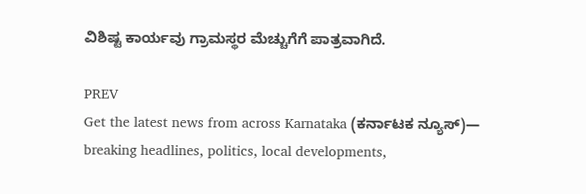ವಿಶಿಷ್ಟ ಕಾರ್ಯವು ಗ್ರಾಮಸ್ಥರ ಮೆಚ್ಚುಗೆಗೆ ಪಾತ್ರವಾಗಿದೆ.

PREV
Get the latest news from across Karnataka (ಕರ್ನಾಟಕ ನ್ಯೂಸ್)— breaking headlines, politics, local developments,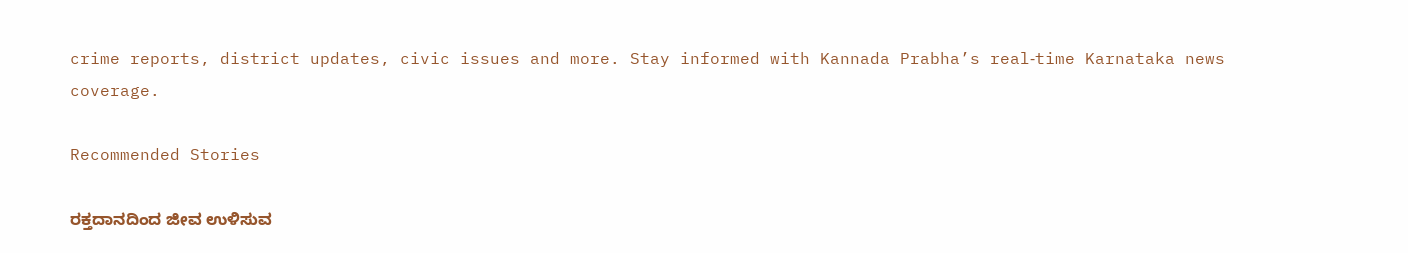crime reports, district updates, civic issues and more. Stay informed with Kannada Prabha’s real‑time Karnataka news coverage.

Recommended Stories

ರಕ್ತದಾನದಿಂದ ಜೀವ ಉಳಿಸುವ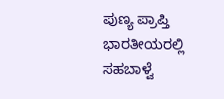ಪುಣ್ಯ ಪ್ರಾಪ್ತಿ
ಭಾರತೀಯರಲ್ಲಿ ಸಹಬಾಳ್ವೆ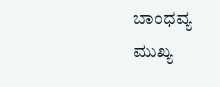ಬಾಂಧವ್ಯ ಮುಖ್ಯ